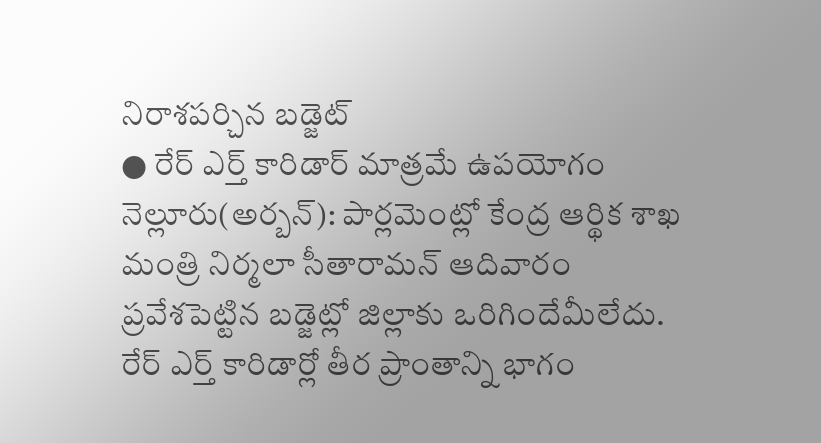నిరాశపర్చిన బడ్జెట్
● రేర్ ఎర్త్ కారిడార్ మాత్రమే ఉపయోగం
నెల్లూరు(అర్బన్): పార్లమెంట్లో కేంద్ర ఆర్థిక శాఖ మంత్రి నిర్మలా సీతారామన్ ఆదివారం ప్రవేశపెట్టిన బడ్జెట్లో జిల్లాకు ఒరిగిందేమీలేదు. రేర్ ఎర్త్ కారిడార్లో తీర ప్రాంతాన్ని భాగం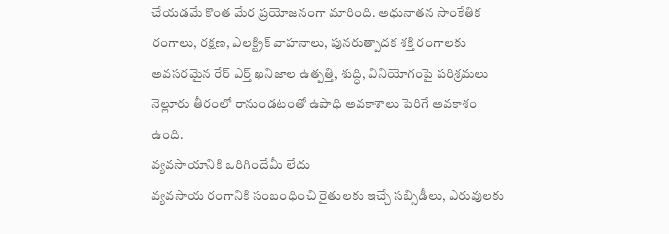చేయడమే కొంత మేర ప్రయోజనంగా మారింది. అధునాతన సాంకేతిక రంగాలు, రక్షణ, ఎలక్ట్రిక్ వాహనాలు, పునరుత్పాదక శక్తి రంగాలకు అవసరమైన రేర్ ఎర్త్ ఖనిజాల ఉత్పత్తి, శుద్ధి, వినియోగంపై పరిశ్రమలు నెల్లూరు తీరంలో రానుండటంతో ఉపాధి అవకాశాలు పెరిగే అవకాశం ఉంది.
వ్యవసాయానికి ఒరిగిందేమీ లేదు
వ్యవసాయ రంగానికి సంబంధించి రైతులకు ఇచ్చే సబ్సిడీలు, ఎరువులకు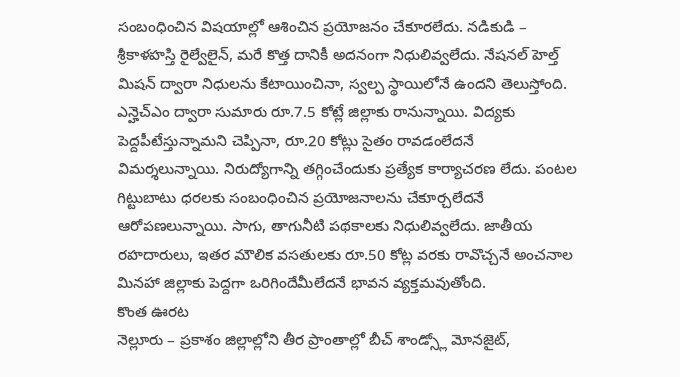సంబంధించిన విషయాల్లో ఆశించిన ప్రయోజనం చేకూరలేదు. నడికుడి – శ్రీకాళహస్తి రైల్వేలైన్, మరే కొత్త దానికీ అదనంగా నిధులివ్వలేదు. నేషనల్ హెల్త్ మిషన్ ద్వారా నిధులను కేటాయించినా, స్వల్ప స్థాయిలోనే ఉందని తెలుస్తోంది. ఎన్హెచ్ఎం ద్వారా సుమారు రూ.7.5 కోట్లే జిల్లాకు రానున్నాయి. విద్యకు పెద్దపీటేస్తున్నామని చెప్పినా, రూ.20 కోట్లు సైతం రావడంలేదనే విమర్శలున్నాయి. నిరుద్యోగాన్ని తగ్గించేందుకు ప్రత్యేక కార్యాచరణ లేదు. పంటల గిట్టుబాటు ధరలకు సంబంధించిన ప్రయోజనాలను చేకూర్చలేదనే ఆరోపణలున్నాయి. సాగు, తాగునీటి పథకాలకు నిధులివ్వలేదు. జాతీయ రహదారులు, ఇతర మౌలిక వసతులకు రూ.50 కోట్ల వరకు రావొచ్చనే అంచనాల మినహా జిల్లాకు పెద్దగా ఒరిగిందేమీలేదనే భావన వ్యక్తమవుతోంది.
కొంత ఊరట
నెల్లూరు – ప్రకాశం జిల్లాల్లోని తీర ప్రాంతాల్లో బీచ్ శాండ్స్లో మోనజైట్,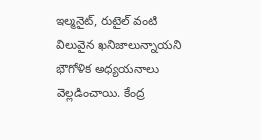ఇల్మనైట్, రుటైల్ వంటి విలువైన ఖనిజాలున్నాయని భౌగోళిక అధ్యయనాలు వెల్లడించాయి. కేంద్ర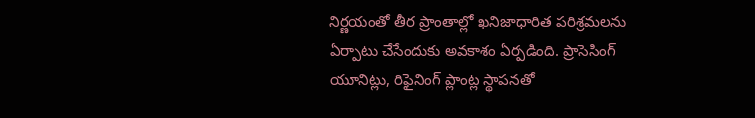నిర్ణయంతో తీర ప్రాంతాల్లో ఖనిజాధారిత పరిశ్రమలను ఏర్పాటు చేసేందుకు అవకాశం ఏర్పడింది. ప్రాసెసింగ్ యూనిట్లు, రిఫైనింగ్ ప్లాంట్ల స్థాపనతో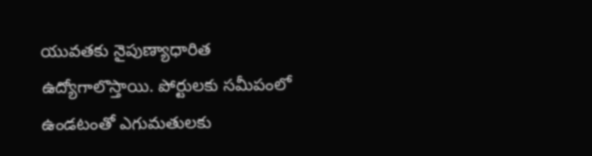యువతకు నైపుణ్యాధారిత ఉద్యోగాలొస్తాయి. పోర్టులకు సమీపంలో ఉండటంతో ఎగుమతులకు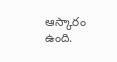ఆస్కారం ఉంది.